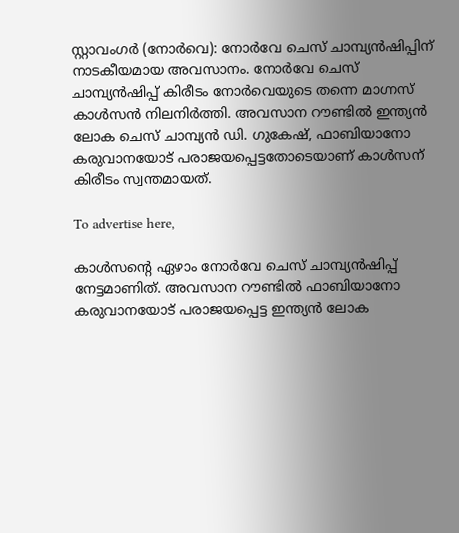സ്റ്റാവംഗര്‍ (നോര്‍വെ): നോര്‍വേ ചെസ് ചാമ്പ്യന്‍ഷിപ്പിന് നാടകീയമായ അവസാനം. നോര്‍വേ ചെസ് ചാമ്പ്യന്‍ഷിപ്പ് കിരീടം നോര്‍വെയുടെ തന്നെ മാഗ്നസ് കാള്‍സന്‍ നിലനിര്‍ത്തി. അവസാന റൗണ്ടില്‍ ഇന്ത്യന്‍ ലോക ചെസ് ചാമ്പ്യന്‍ ഡി. ഗുകേഷ്, ഫാബിയാനോ കരുവാനയോട് പരാജയപ്പെട്ടതോടെയാണ് കാള്‍സന് കിരീടം സ്വന്തമായത്.

To advertise here,

കാള്‍സന്റെ ഏഴാം നോര്‍വേ ചെസ് ചാമ്പ്യന്‍ഷിപ്പ് നേട്ടമാണിത്. അവസാന റൗണ്ടില്‍ ഫാബിയാനോ കരുവാനയോട് പരാജയപ്പെട്ട ഇന്ത്യന്‍ ലോക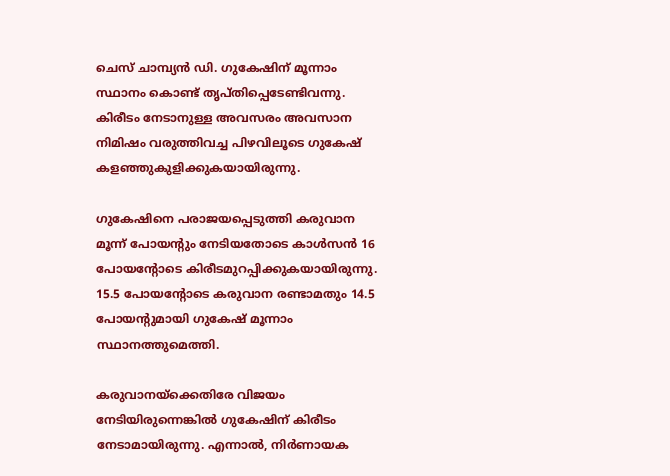ചെസ് ചാമ്പ്യന്‍ ഡി. ഗുകേഷിന് മൂന്നാം സ്ഥാനം കൊണ്ട് തൃപ്തിപ്പെടേണ്ടിവന്നു. കിരീടം നേടാനുള്ള അവസരം അവസാന നിമിഷം വരുത്തിവച്ച പിഴവിലൂടെ ഗുകേഷ് കളഞ്ഞുകുളിക്കുകയായിരുന്നു.

ഗുകേഷിനെ പരാജയപ്പെടുത്തി കരുവാന മൂന്ന് പോയന്റും നേടിയതോടെ കാള്‍സന്‍ 16 പോയന്റോടെ കിരീടമുറപ്പിക്കുകയായിരുന്നു. 15.5 പോയന്റോടെ കരുവാന രണ്ടാമതും 14.5 പോയന്റുമായി ഗുകേഷ് മൂന്നാം സ്ഥാനത്തുമെത്തി.

കരുവാനയ്‌ക്കെതിരേ വിജയം നേടിയിരുന്നെങ്കില്‍ ഗുകേഷിന് കിരീടം നേടാമായിരുന്നു. എന്നാല്‍, നിര്‍ണായക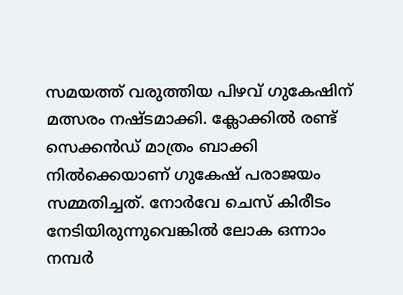സമയത്ത് വരുത്തിയ പിഴവ് ഗുകേഷിന് മത്സരം നഷ്ടമാക്കി. ക്ലോക്കില്‍ രണ്ട് സെക്കന്‍ഡ് മാത്രം ബാക്കി നില്‍ക്കെയാണ് ഗുകേഷ് പരാജയം സമ്മതിച്ചത്. നോര്‍വേ ചെസ് കിരീടം നേടിയിരുന്നുവെങ്കില്‍ ലോക ഒന്നാം നമ്പര്‍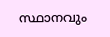സ്ഥാനവും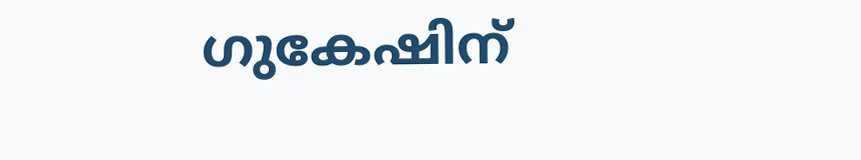ഗുകേഷിന്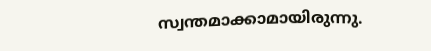സ്വന്തമാക്കാമായിരുന്നു.